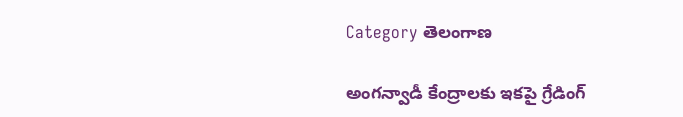Category తెలంగాణ

అంగన్వాడీ కేంద్రాలకు ఇకపై గ్రేడింగ్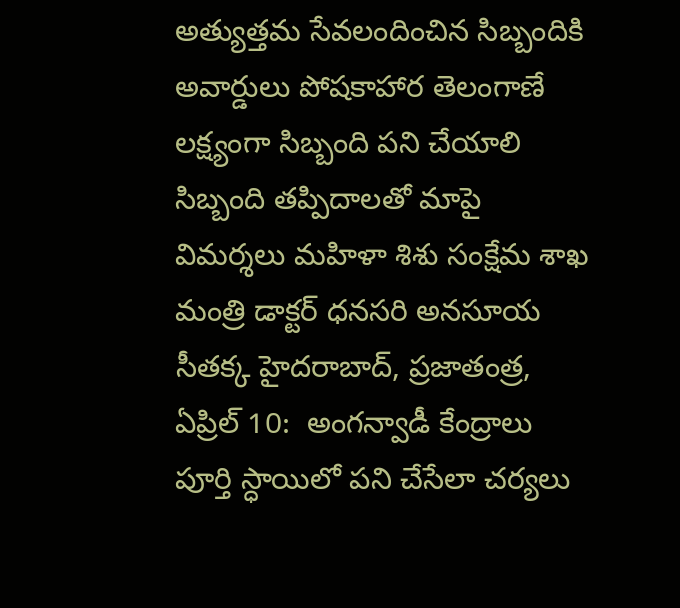అత్యుత్తమ సేవలందించిన సిబ్బందికి అవార్డులు పోష‌కాహార తెలంగాణే ల‌క్ష్యంగా సిబ్బంది పని చేయాలి సిబ్బంది తప్పిదాలతో మాపై విమర్శలు మహిళా శిశు సంక్షేమ శాఖ మంత్రి డాక్టర్ ధనసరి అనసూయ సీతక్క హైదరాబాద్, ప్రజాతంత్ర, ఏప్రిల్ 10:  అంగ‌న్వాడీ కేంద్రాలు పూర్తి స్ధాయిలో ప‌ని చేసేలా చ‌ర్య‌లు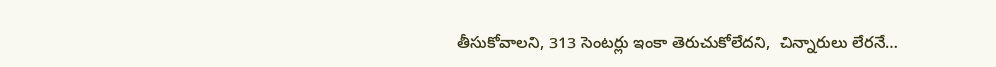తీసుకోవాలని, 313 సెంట‌ర్లు ఇంకా తెరుచుకోలేదని,  చిన్నారులు లేర‌నే…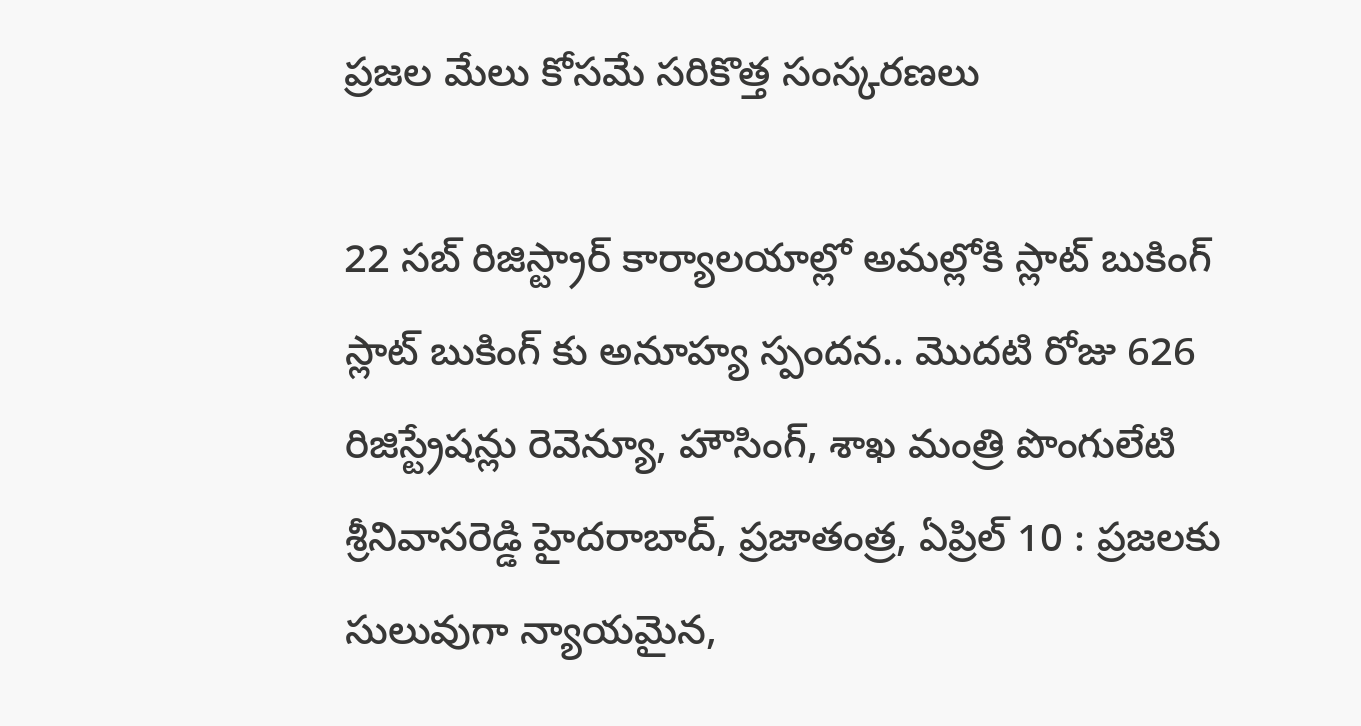ప్ర‌జల మేలు కోసమే సరికొత్త సంస్క‌ర‌ణ‌లు

22 స‌బ్ రిజిస్ట్రార్ కార్యాల‌యాల్లో అమ‌ల్లోకి స్లాట్ బుకింగ్ స్లాట్ బుకింగ్ కు అనూహ్య స్పంద‌న‌.. మొద‌టి రోజు 626 రిజిస్ట్రేష‌న్లు రెవెన్యూ, హౌసింగ్‌, శాఖ మంత్రి పొంగులేటి శ్రీ‌నివాస‌రెడ్డి హైద‌రాబాద్, ప్రజాతంత్ర, ఏప్రిల్ 10 : ప్ర‌జ‌ల‌కు సులువుగా న్యాయమైన,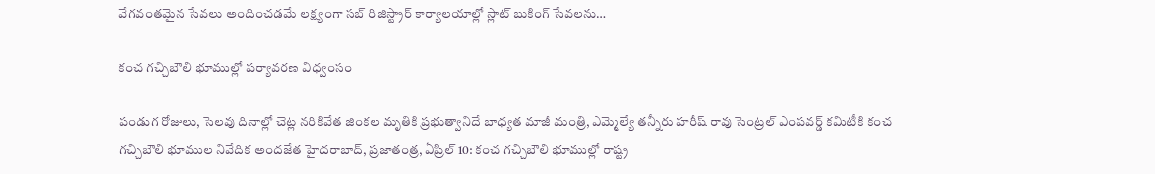వేగవంత‌మైన సేవ‌లు అందించ‌డ‌మే ల‌క్ష్యంగా స‌బ్ రిజిస్ట్రార్ కార్యాల‌యాల్లో స్లాట్ బుకింగ్ సేవ‌ల‌ను…

కంచ గచ్చిబౌలి భూముల్లో పర్యావరణ విధ్వంసం

పండుగ రోజులు, సెలవు దినాల్లో చెట్ల నరికివేత జింకల మృతికి ప్రభుత్వానిదే బాధ్యత మాజీ మంత్రి, ఎమ్మెల్యే తన్నీరు హరీష్ రావు సెంట్రల్ ఎంపవర్డ్ కమిటీకి కంచ గచ్చిబౌలి భూముల నివేదిక అందజేత హైదరాబాద్, ప్రజాతంత్ర, ఏప్రిల్ 10: కంచ గచ్చిబౌలి భూముల్లో రాష్ట్ర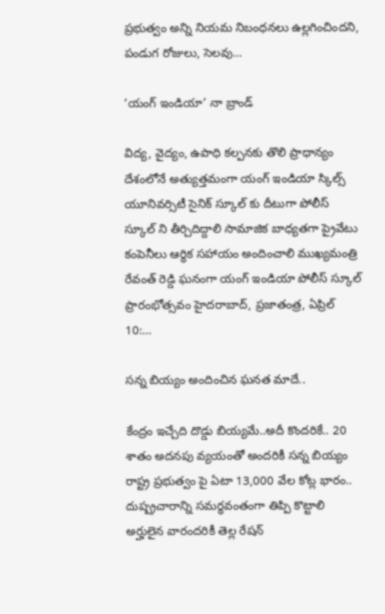ప్రభుత్వం అన్ని నియమ నిబంధనలు ఉల్లగించిందని, పండుగ రోజులు, సెలవు…

‘యంగ్ ఇండియా’ నా బ్రాండ్

విద్య, వైద్యం, ఉపాధి కల్పనకు తొలి ప్రాధాన్యం దేశంలోనే అత్యుత్తమంగా యంగ్ ఇండియా స్కిల్స్ యూనివర్సిటీ సైనిక్ స్కూల్ కు దీటుగా పోలీస్ స్కూల్ ని తీర్చిదిద్దాలి సామాజిక బాధ్యతగా ప్రైవేటు కంపెనీలు ఆర్థిక సహాయం అందించాలి ముఖ్యమంత్రి రేవంత్ రెడ్డి ఘనంగా యంగ్ ఇండియా పోలీస్ స్కూల్ ప్రారంభోత్సవం హైదరాబాద్, ప్రజాతంత్ర, ఏప్రిల్ 10:…

సన్న బియ్యం అందించిన ఘనత మాదే..

కేంద్రం ఇచ్చేది దొడ్డు బియ్యమే..అదీ కొందరికే.. 20 శాతం అదనపు వ్యయంతో అందరికీ సన్న బియ్యం రాష్ట్ర ప్రభుత్వం పై ఏటా 13,000 వేల కోట్ల భారం.. దుష్ప్రచారాన్ని సమర్ధవంతంగా తిప్పి కొట్టాలి అర్హులైన వారందరికీ తెల్ల రేషన్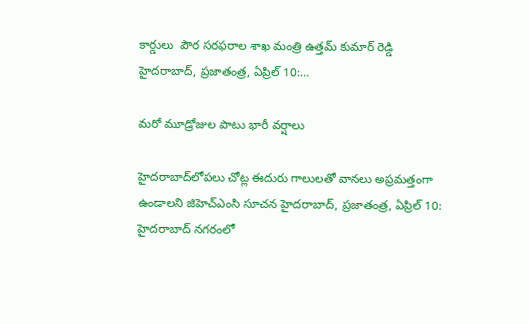కార్డులు  పౌర సరఫరాల శాఖ మంత్రి ఉత్తమ్ కుమార్ రెడ్డి హైదరాబాద్, ప్రజాతంత్ర, ఏప్రిల్ 10:…

మరో మూడ్రోజుల పాటు భారీ వర్షాలు

హైదరాబాద్‌లోపలు చోట్ల ఈదురు గాలులతో వానలు అప్రమత్తంగా ఉండాలని జిహెచ్‌ఎం‌సి సూచన హైదరాబాద్‌, ప్రజాతంత్ర, ఏ‌ప్రిల్‌ 10:  హైదరాబాద్‌ ‌నగరంలో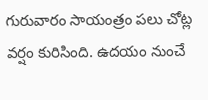గురువారం సాయంత్రం పలు చోట్ల వర్షం కురిసింది. ఉదయం నుంచే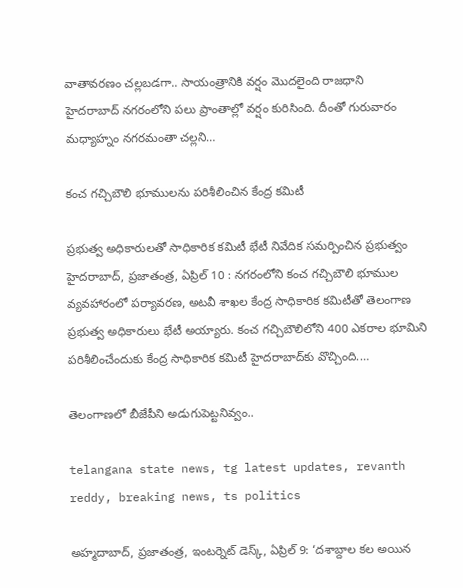వాతావరణం చల్లబడగా.. సాయంత్రానికి వర్షం మొదలైంది రాజధాని హైదరాబాద్‌ ‌నగరంలోని పలు ప్రాంతాల్లో వర్షం కురిసింది. దీంతో గురువారం మధ్యాహ్నం నగరమంతా చల్లని…

కంచ గచ్చిబౌలి భూములను పరిశీలించిన కేంద్ర కమిటీ

ప్రభుత్వ అధికారులతో సాధికారిక కమిటీ భేటీ నివేదిక సమర్పించిన ప్రభుత్వం హైదరాబాద్‌, ప్రజాతంత్ర, ఏ‌ప్రిల్‌ 10 : నగరంలోని కంచ గచ్చిబౌలి భూముల వ్యవహారంలో పర్యావరణ, అటవీ శాఖల కేంద్ర సాధికారిక కమిటీతో తెలంగాణ ప్రభుత్వ అధికారులు భేటీ అయ్యారు. కంచ గచ్చిబౌలిలోని 400 ఎకరాల భూమిని పరిశీలించేందుకు కేంద్ర సాధికారిక కమిటీ హైదరాబాద్‌కు వొచ్చింది.…

తెలంగాణలో బీజేపీని అడుగుపెట్టనివ్వం..

telangana state news, tg latest updates, revanth reddy, breaking news, ts politics

అహ్మదాబాద్, ప్రజాతంత్ర, ఇంటర్నెట్ డెస్క్, ఏప్రిల్ 9: ‘దశాబ్దాల కల అయిన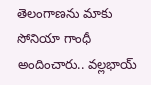తెలంగాణ‌ను మాకు సోనియా గాంధీ అందించారు.. వ‌ల్ల‌భాయ్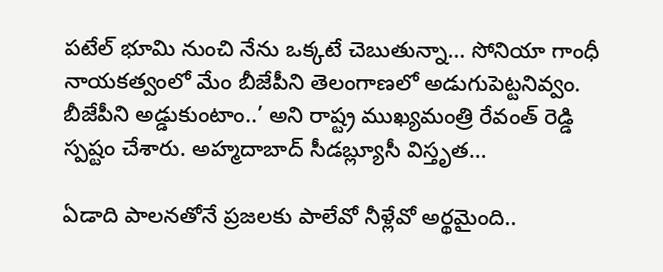ప‌టేల్ భూమి నుంచి నేను ఒక్క‌టే చెబుతున్నా… సోనియా గాంధీ నాయకత్వంలో మేం బీజేపీని తెలంగాణలో అడుగుపెట్టనివ్వం. బీజేపీని అడ్డుకుంటాం..’ అని రాష్ట్ర ముఖ్యమంత్రి రేవంత్ రెడ్డి స్పష్టం చేశారు. అహ్మ‌దాబాద్ సీడ‌బ్ల్యూసీ విస్తృత…

ఏడాది పాలనతోనే ప్రజలకు పాలేవో నీళ్లేవో అర్థమైంది..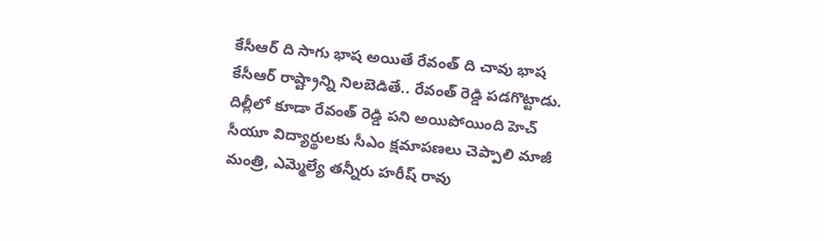కేసీఆర్ ది సాగు భాష అయితే రేవంత్ ది చావు భాష కేసీఆర్ రాష్ట్రాన్ని నిలబెడితే.. రేవంత్ రెడ్డి పడగొట్టాడు. దిల్లీలో కూడా రేవంత్ రెడ్డి పని అయిపోయింది హెచ్ సీయూ విద్యార్థులకు సీఎం క్షమాపణలు చెప్పాలి మాజీ మంత్రి, ఎమ్మెల్యే తన్నీరు హరీష్ రావు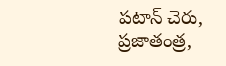పటాన్ చెరు, ప్రజాతంత్ర,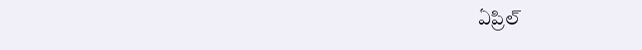ఏప్రిల్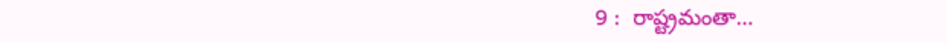9 :  రాష్ట్రమంతా…